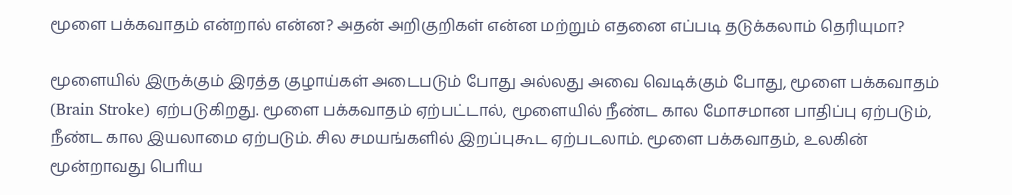மூளை பக்கவாதம் என்றால் என்ன? அதன் அறிகுறிகள் என்ன மற்றும் எதனை எப்படி தடுக்கலாம் தெரியுமா?

மூளையில் இருக்கும் இரத்த குழாய்கள் அடைபடும் போது அல்லது அவை வெடிக்கும் போது, மூளை பக்கவாதம் (Brain Stroke) ஏற்படுகிறது. மூளை பக்கவாதம் ஏற்பட்டால், மூளையில் நீண்ட கால மோசமான பாதிப்பு ஏற்படும், நீண்ட கால இயலாமை ஏற்படும். சில சமயங்களில் இறப்புகூட ஏற்படலாம். மூளை பக்கவாதம், உலகின் மூன்றாவது பொிய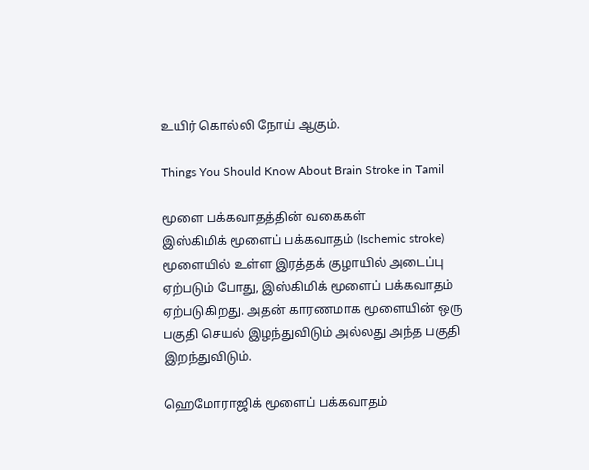உயிர் கொல்லி நோய் ஆகும்.

Things You Should Know About Brain Stroke in Tamil

மூளை பக்கவாதத்தின் வகைகள்
இஸ்கிமிக் மூளைப் பக்கவாதம் (Ischemic stroke)
மூளையில் உள்ள இரத்தக் குழாயில் அடைப்பு ஏற்படும் போது, இஸ்கிமிக் மூளைப் பக்கவாதம் ஏற்படுகிறது. அதன் காரணமாக மூளையின் ஒரு பகுதி செயல் இழந்துவிடும் அல்லது அந்த பகுதி இறந்துவிடும்.

ஹெமோராஜிக் மூளைப் பக்கவாதம்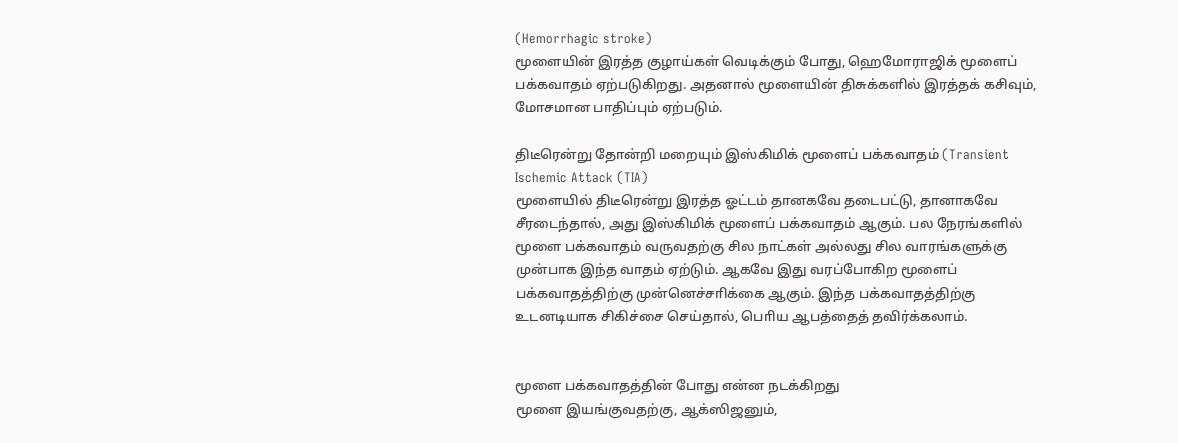(Hemorrhagic stroke)
மூளையின் இரத்த குழாய்கள் வெடிக்கும் போது, ஹெமோராஜிக் மூளைப் பக்கவாதம் ஏற்படுகிறது. அதனால் மூளையின் திசுக்களில் இரத்தக் கசிவும், மோசமான பாதிப்பும் ஏற்படும்.

திடீரென்று தோன்றி மறையும் இஸ்கிமிக் மூளைப் பக்கவாதம் (Transient Ischemic Attack (TIA)
மூளையில் திடீரென்று இரத்த ஓட்டம் தானகவே தடைபட்டு, தானாகவே சீரடைந்தால், அது இஸ்கிமிக் மூளைப் பக்கவாதம் ஆகும். பல நேரங்களில் மூளை பக்கவாதம் வருவதற்கு சில நாட்கள் அல்லது சில வாரங்களுக்கு முன்பாக இந்த வாதம் ஏற்டும். ஆகவே இது வரப்போகிற மூளைப் பக்கவாதத்திற்கு முன்னெச்சாிக்கை ஆகும். இந்த பக்கவாதத்திற்கு உடனடியாக சிகிச்சை செய்தால், பொிய ஆபத்தைத் தவிர்க்கலாம்.


மூளை பக்கவாதத்தின் போது என்ன நடக்கிறது
மூளை இயங்குவதற்கு, ஆக்ஸிஜனும்,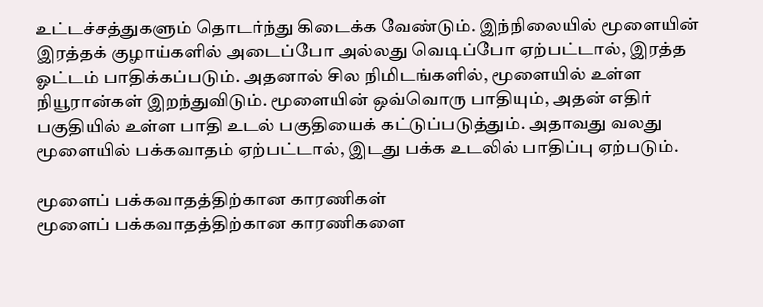உட்டச்சத்துகளும் தொடர்ந்து கிடைக்க வேண்டும். இந்நிலையில் மூளையின் இரத்தக் குழாய்களில் அடைப்போ அல்லது வெடிப்போ ஏற்பட்டால், இரத்த ஓட்டம் பாதிக்கப்படும். அதனால் சில நிமிடங்களில், மூளையில் உள்ள நியூரான்கள் இறந்துவிடும். மூளையின் ஒவ்வொரு பாதியும், அதன் எதிர் பகுதியில் உள்ள பாதி உடல் பகுதியைக் கட்டுப்படுத்தும். அதாவது வலது மூளையில் பக்கவாதம் ஏற்பட்டால், இடது பக்க உடலில் பாதிப்பு ஏற்படும்.

மூளைப் பக்கவாதத்திற்கான காரணிகள்
மூளைப் பக்கவாதத்திற்கான காரணிகளை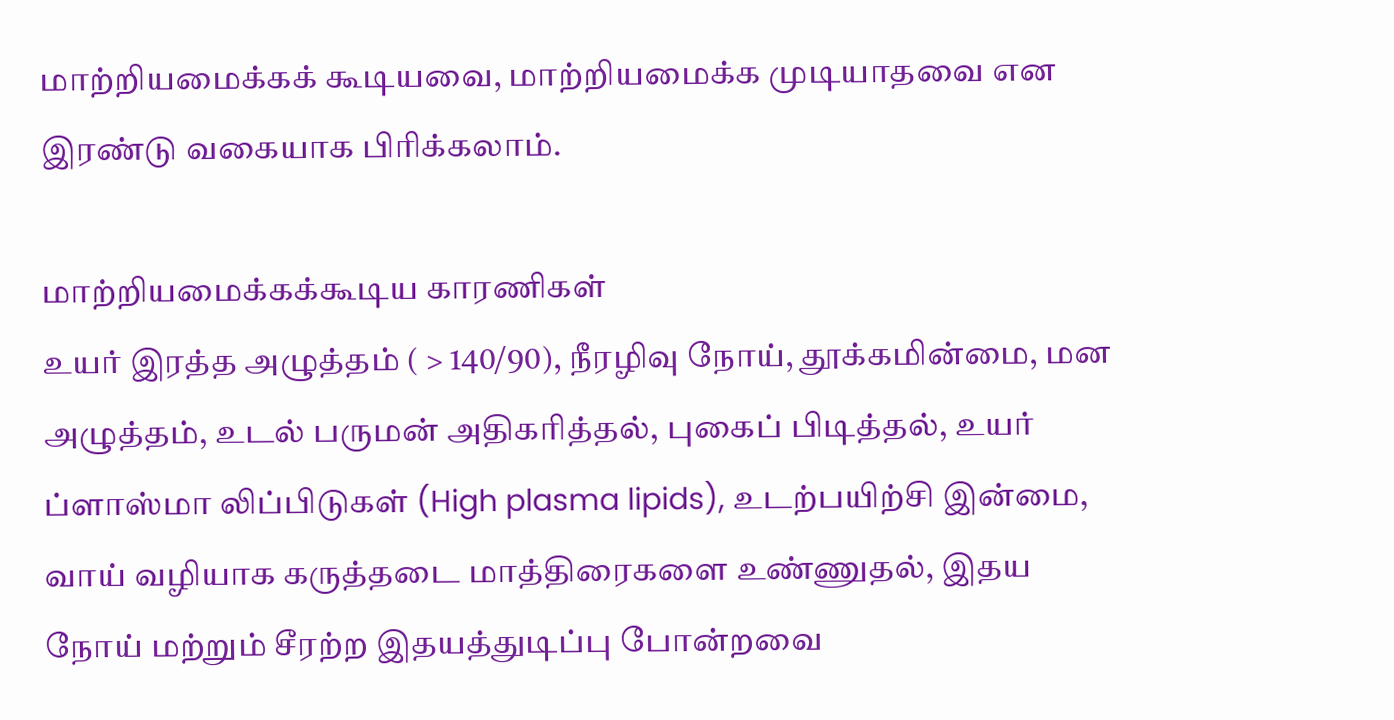மாற்றியமைக்கக் கூடியவை, மாற்றியமைக்க முடியாதவை என இரண்டு வகையாக பிாிக்கலாம்.

மாற்றியமைக்கக்கூடிய காரணிகள்
உயர் இரத்த அழுத்தம் ( > 140/90), நீரழிவு நோய், தூக்கமின்மை, மன அழுத்தம், உடல் பருமன் அதிகாித்தல், புகைப் பிடித்தல், உயர் ப்ளாஸ்மா லிப்பிடுகள் (High plasma lipids), உடற்பயிற்சி இன்மை, வாய் வழியாக கருத்தடை மாத்திரைகளை உண்ணுதல், இதய நோய் மற்றும் சீரற்ற இதயத்துடிப்பு போன்றவை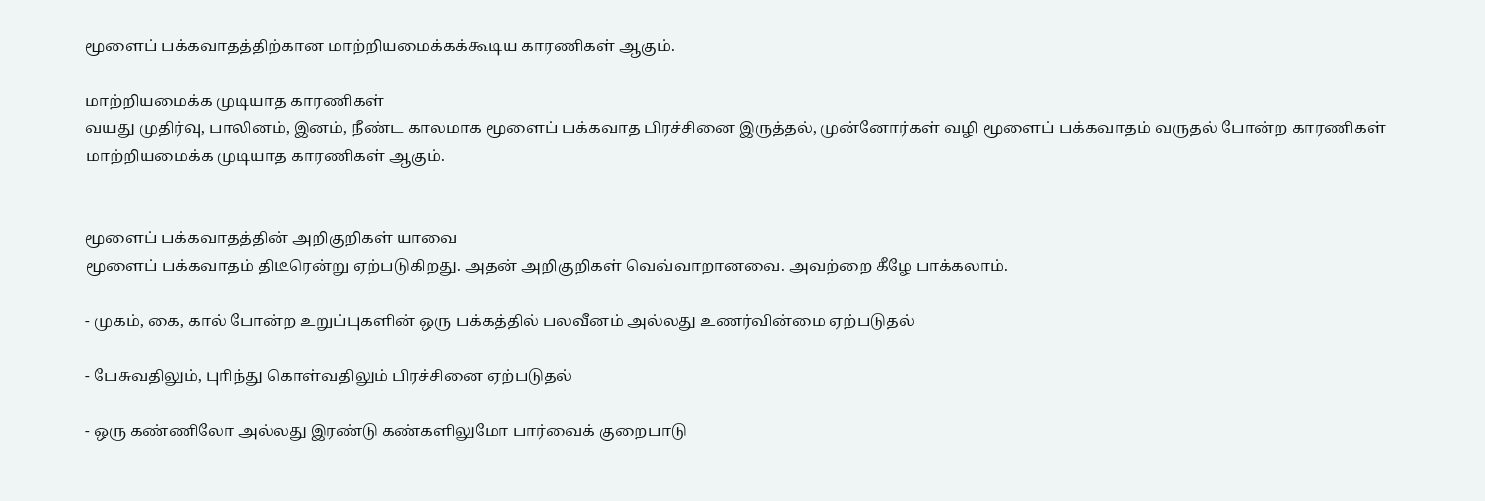மூளைப் பக்கவாதத்திற்கான மாற்றியமைக்கக்கூடிய காரணிகள் ஆகும்.

மாற்றியமைக்க முடியாத காரணிகள்
வயது முதிர்வு, பாலினம், இனம், நீண்ட காலமாக மூளைப் பக்கவாத பிரச்சினை இருத்தல், முன்னோர்கள் வழி மூளைப் பக்கவாதம் வருதல் போன்ற காரணிகள் மாற்றியமைக்க முடியாத காரணிகள் ஆகும்.


மூளைப் பக்கவாதத்தின் அறிகுறிகள் யாவை
மூளைப் பக்கவாதம் திடீரென்று ஏற்படுகிறது. அதன் அறிகுறிகள் வெவ்வாறானவை. அவற்றை கீழே பாக்கலாம்.

- முகம், கை, கால் போன்ற உறுப்புகளின் ஒரு பக்கத்தில் பலவீனம் அல்லது உணர்வின்மை ஏற்படுதல்

- பேசுவதிலும், புாிந்து கொள்வதிலும் பிரச்சினை ஏற்படுதல்

- ஒரு கண்ணிலோ அல்லது இரண்டு கண்களிலுமோ பார்வைக் குறைபாடு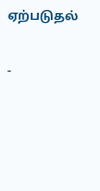ஏற்படுதல்

-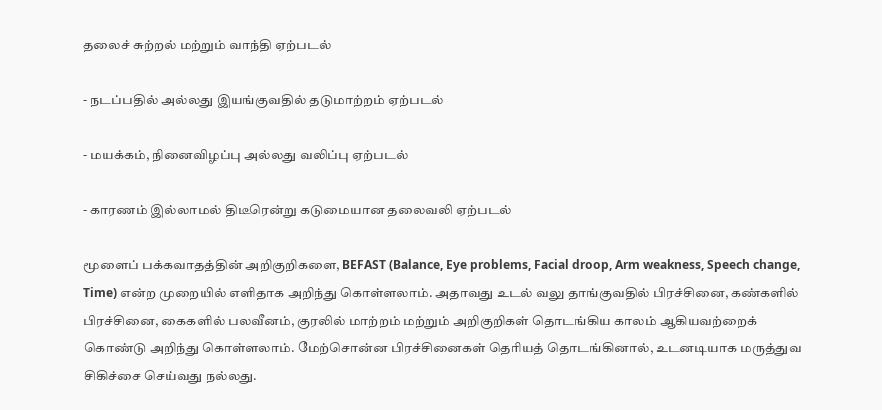தலைச் சுற்றல் மற்றும் வாந்தி ஏற்படல்

- நடப்பதில் அல்லது இயங்குவதில் தடுமாற்றம் ஏற்படல்

- மயக்கம், நினைவிழப்பு அல்லது வலிப்பு ஏற்படல்

- காரணம் இல்லாமல் திடீரென்று கடுமையான தலைவலி ஏற்படல்

மூளைப் பக்கவாதத்தின் அறிகுறிகளை, BEFAST (Balance, Eye problems, Facial droop, Arm weakness, Speech change, Time) என்ற முறையில் எளிதாக அறிந்து கொள்ளலாம். அதாவது உடல் வலு தாங்குவதில் பிரச்சினை, கண்களில் பிரச்சினை, கைகளில் பலவீனம், குரலில் மாற்றம் மற்றும் அறிகுறிகள் தொடங்கிய காலம் ஆகியவற்றைக் கொண்டு அறிந்து கொள்ளலாம். மேற்சொன்ன பிரச்சினைகள் தொியத் தொடங்கினால், உடனடியாக மருத்துவ சிகிச்சை செய்வது நல்லது.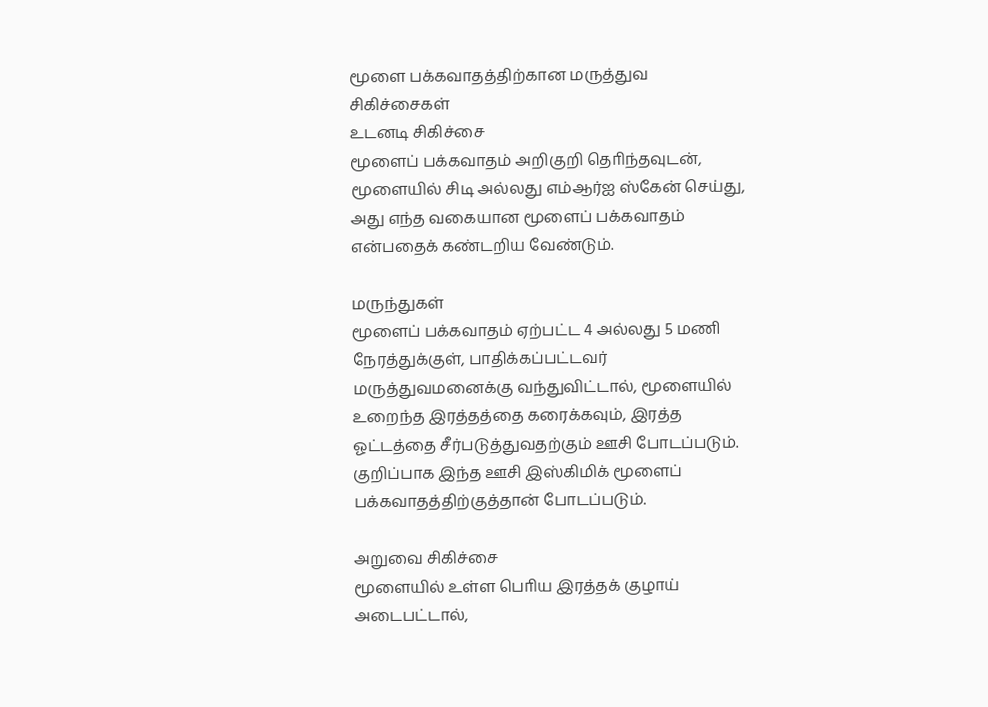மூளை பக்கவாதத்திற்கான மருத்துவ சிகிச்சைகள்
உடனடி சிகிச்சை
மூளைப் பக்கவாதம் அறிகுறி தொிந்தவுடன், மூளையில் சிடி அல்லது எம்ஆர்ஐ ஸ்கேன் செய்து, அது எந்த வகையான மூளைப் பக்கவாதம் என்பதைக் கண்டறிய வேண்டும்.

மருந்துகள்
மூளைப் பக்கவாதம் ஏற்பட்ட 4 அல்லது 5 மணி நேரத்துக்குள், பாதிக்கப்பட்டவர் மருத்துவமனைக்கு வந்துவிட்டால், மூளையில் உறைந்த இரத்தத்தை கரைக்கவும், இரத்த ஓட்டத்தை சீர்படுத்துவதற்கும் ஊசி போடப்படும். குறிப்பாக இந்த ஊசி இஸ்கிமிக் மூளைப் பக்கவாதத்திற்குத்தான் போடப்படும்.

அறுவை சிகிச்சை
மூளையில் உள்ள பொிய இரத்தக் குழாய் அடைபட்டால்,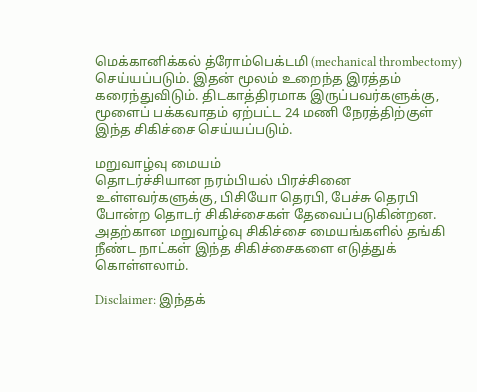மெக்கானிக்கல் த்ரோம்பெக்டமி (mechanical thrombectomy) செய்யப்படும். இதன் மூலம் உறைந்த இரத்தம் கரைந்துவிடும். திடகாத்திரமாக இருப்பவர்களுக்கு, மூளைப் பக்கவாதம் ஏற்பட்ட 24 மணி நேரத்திற்குள் இந்த சிகிச்சை செய்யப்படும்.

மறுவாழ்வு மையம்
தொடர்ச்சியான நரம்பியல் பிரச்சினை உள்ளவர்களுக்கு, பிசியோ தெரபி, பேச்சு தெரபி போன்ற தொடர் சிகிச்சைகள் தேவைப்படுகின்றன. அதற்கான மறுவாழ்வு சிகிச்சை மையங்களில் தங்கி நீண்ட நாட்கள் இந்த சிகிச்சைகளை எடுத்துக் கொள்ளலாம்.

Disclaimer: இந்தக்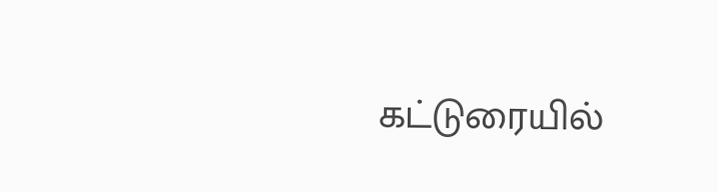கட்டுரையில்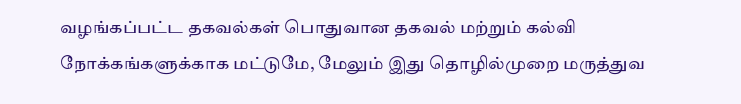வழங்கப்பட்ட தகவல்கள் பொதுவான தகவல் மற்றும் கல்வி நோக்கங்களுக்காக மட்டுமே, மேலும் இது தொழில்முறை மருத்துவ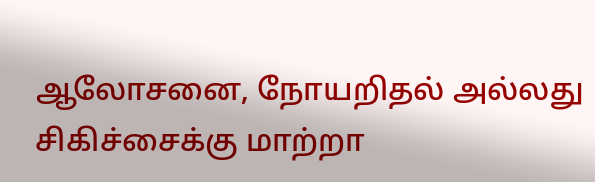ஆலோசனை, நோயறிதல் அல்லது சிகிச்சைக்கு மாற்றா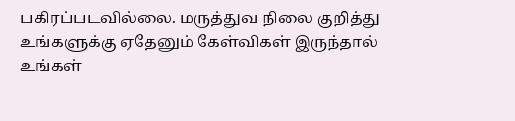பகிரப்படவில்லை. மருத்துவ நிலை குறித்து உங்களுக்கு ஏதேனும் கேள்விகள் இருந்தால் உங்கள்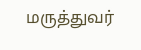மருத்துவர்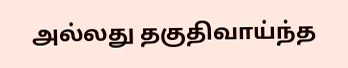அல்லது தகுதிவாய்ந்த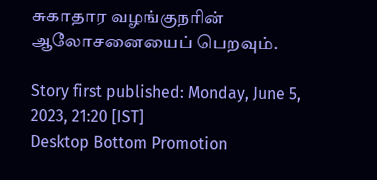சுகாதார வழங்குநரின் ஆலோசனையைப் பெறவும்.

Story first published: Monday, June 5, 2023, 21:20 [IST]
Desktop Bottom Promotion